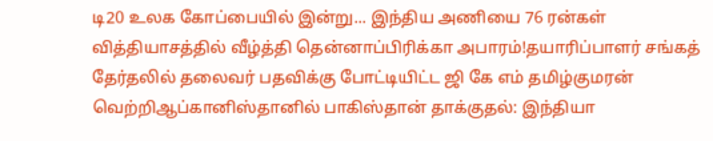டி20 உலக கோப்பையில் இன்று... இந்திய அணியை 76 ரன்கள் வித்தியாசத்தில் வீழ்த்தி தென்னாப்பிரிக்கா அபாரம்!தயாரிப்பாளர் சங்கத் தேர்தலில் தலைவர் பதவிக்கு போட்டியிட்ட ஜி கே எம் தமிழ்குமரன் வெற்றிஆப்கானிஸ்தானில் பாகிஸ்தான் தாக்குதல்: இந்தியா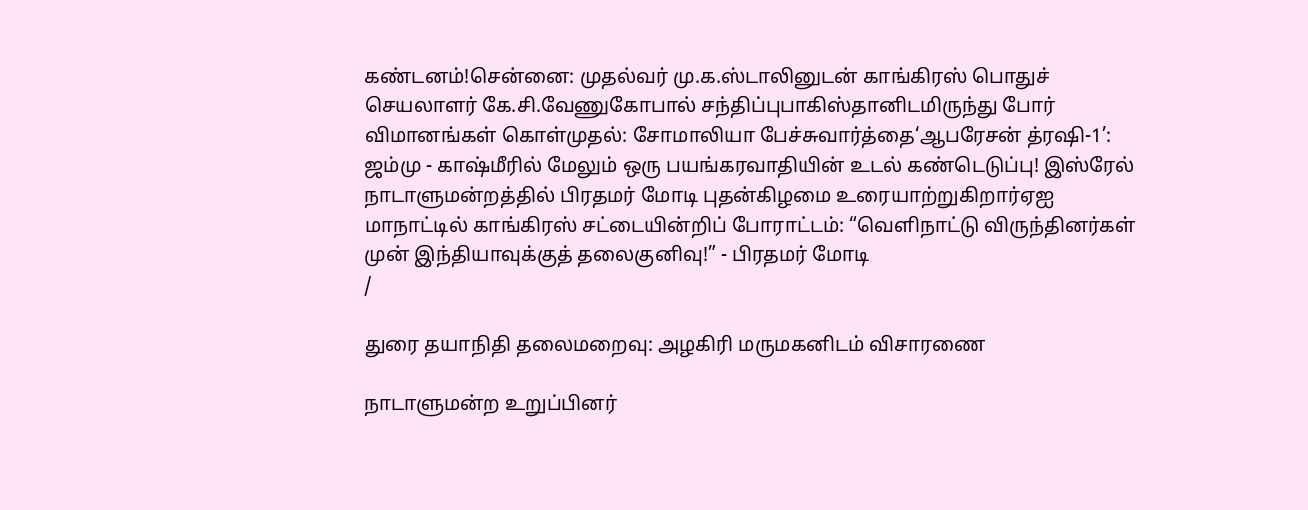கண்டனம்!சென்னை: முதல்வர் மு.க.ஸ்டாலினுடன் காங்கிரஸ் பொதுச் செயலாளர் கே.சி.வேணுகோபால் சந்திப்புபாகிஸ்தானிடமிருந்து போர் விமானங்கள் கொள்முதல்: சோமாலியா பேச்சுவார்த்தை‘ஆபரேசன் த்ரஷி-1’: ஜம்மு - காஷ்மீரில் மேலும் ஒரு பயங்கரவாதியின் உடல் கண்டெடுப்பு! இஸ்ரேல் நாடாளுமன்றத்தில் பிரதமர் மோடி புதன்கிழமை உரையாற்றுகிறார்ஏஐ மாநாட்டில் காங்கிரஸ் சட்டையின்றிப் போராட்டம்: “வெளிநாட்டு விருந்தினர்கள் முன் இந்தியாவுக்குத் தலைகுனிவு!” - பிரதமர் மோடி
/

துரை தயாநிதி தலைமறைவு: அழகிரி மருமகனிடம் விசாரணை

நாடாளுமன்ற உறுப்பினர்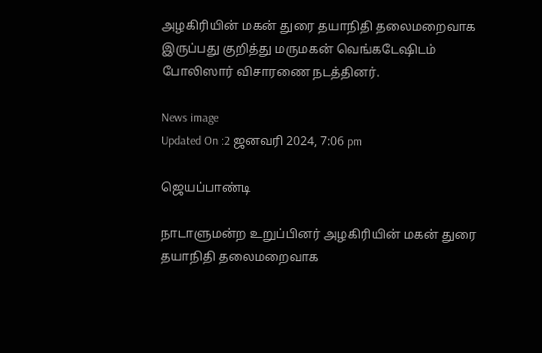அழகிரியின் மகன் துரை தயாநிதி தலைமறைவாக இருப்பது குறித்து மருமகன் வெங்கடேஷிடம் போலிஸார் விசாரணை நடத்தினர்.

News image
Updated On :2 ஜனவரி 2024, 7:06 pm

ஜெயப்பாண்டி

நாடாளுமன்ற உறுப்பினர் அழகிரியின் மகன் துரை தயாநிதி தலைமறைவாக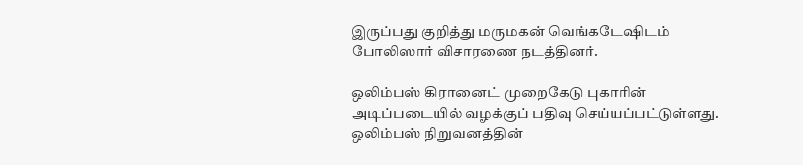இருப்பது குறித்து மருமகன் வெங்கடேஷிடம் போலிஸார் விசாரணை நடத்தினர்.

ஒலிம்பஸ் கிரானைட் முறைகேடு புகாரின் அடிப்படையில் வழக்குப் பதிவு செய்யப்பட்டுள்ளது. ஒலிம்பஸ் நிறுவனத்தின்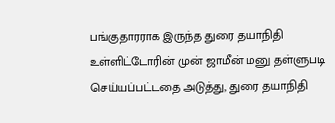பங்குதாரராக இருந்த துரை தயாநிதி உள்ளிட்டோரின் முன் ஜாமீன் மனு தள்ளுபடி செய்யப்பட்டதை அடுத்து, துரை தயாநிதி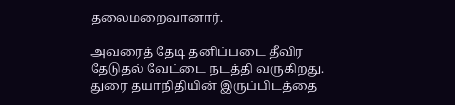தலைமறைவானார்.

அவரைத் தேடி தனிப்படை தீவிர தேடுதல் வேட்டை நடத்தி வருகிறது. துரை தயாநிதியின் இருப்பிடத்தை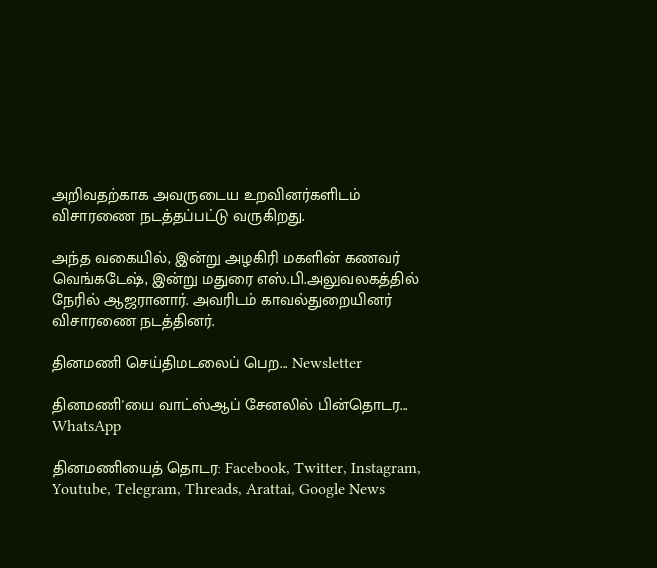அறிவதற்காக அவருடைய உறவினர்களிடம் விசாரணை நடத்தப்பட்டு வருகிறது.

அந்த வகையில், இன்று அழகிரி மகளின் கணவர் வெங்கடேஷ், இன்று மதுரை எஸ்.பி.அலுவலகத்தில் நேரில் ஆஜரானார். அவரிடம் காவல்துறையினர் விசாரணை நடத்தினர்.

தினமணி செய்திமடலைப் பெற... Newsletter

தினமணி'யை வாட்ஸ்ஆப் சேனலில் பின்தொடர... WhatsApp

தினமணியைத் தொடர: Facebook, Twitter, Instagram, Youtube, Telegram, Threads, Arattai, Google News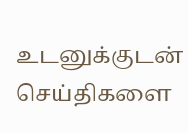உடனுக்குடன் செய்திகளை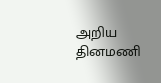அறிய தினமணி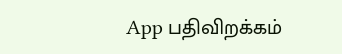App பதிவிறக்கம்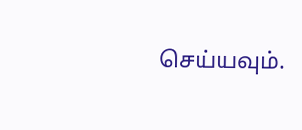செய்யவும்.